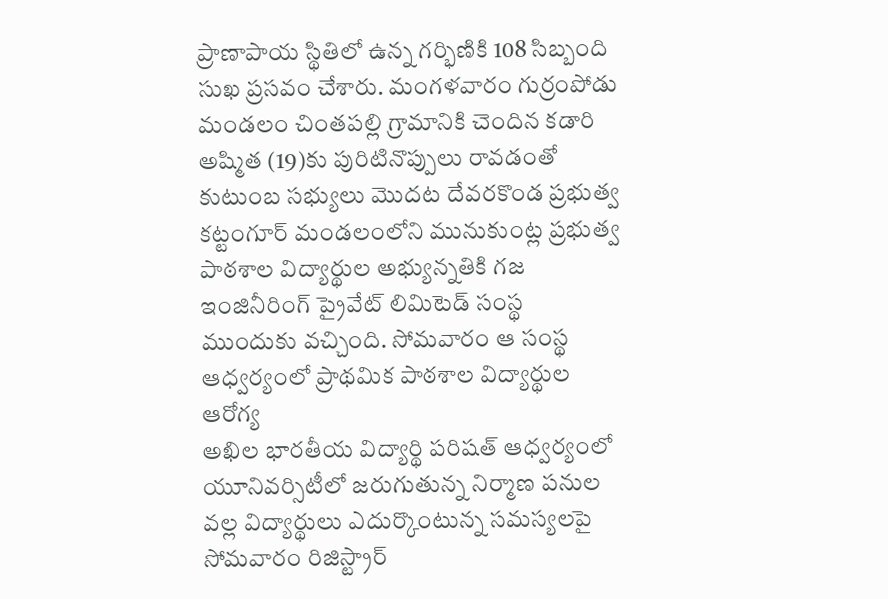ప్రాణాపాయ స్థితిలో ఉన్న గర్భిణికి 108 సిబ్బంది సుఖ ప్రసవం చేశారు. మంగళవారం గుర్రంపోడు మండలం చింతపల్లి గ్రామానికి చెందిన కడారి అష్మిత (19)కు పురిటినొప్పులు రావడంతో కుటుంబ సభ్యులు మొదట దేవరకొండ ప్రభుత్వ
కట్టంగూర్ మండలంలోని మునుకుంట్ల ప్రభుత్వ పాఠశాల విద్యార్థుల అభ్యున్నతికి గజ ఇంజినీరింగ్ ప్రైవేట్ లిమిటెడ్ సంస్థ ముందుకు వచ్చింది. సోమవారం ఆ సంస్థ ఆధ్వర్యంలో ప్రాథమిక పాఠశాల విద్యార్థుల ఆరోగ్య
అఖిల భారతీయ విద్యార్థి పరిషత్ ఆధ్వర్యంలో యూనివర్సిటీలో జరుగుతున్న నిర్మాణ పనుల వల్ల విద్యార్థులు ఎదుర్కొంటున్న సమస్యలపై సోమవారం రిజిస్ట్రార్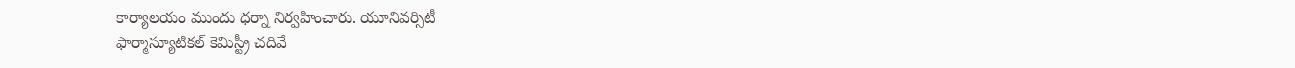కార్యాలయం ముందు ధర్నా నిర్వహించారు. యూనివర్సిటీ
ఫార్మాస్యూటికల్ కెమిస్ట్రీ చదివే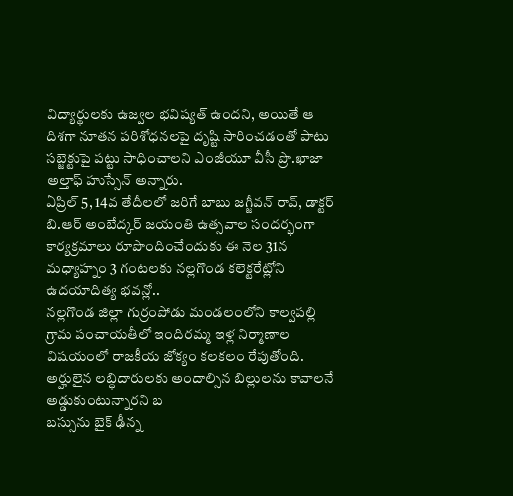విద్యార్థులకు ఉజ్వల భవిష్యత్ ఉందని, అయితే ఆ దిశగా నూతన పరిశోధనలపై దృష్టి సారించడంతో పాటు సబ్జెక్టుపై పట్టు సాధించాలని ఎంజీయూ వీసీ ప్రొ.ఖాజా అల్తాఫ్ హుస్సేన్ అన్నారు.
ఏప్రిల్ 5, 14వ తేదీలలో జరిగే బాబు జగ్జీవన్ రావ్, డాక్టర్ బి.ఆర్ అంబేద్కర్ జయంతి ఉత్సవాల సందర్భంగా కార్యక్రమాలు రూపొందించేందుకు ఈ నెల 31న మధ్యాహ్నం 3 గంటలకు నల్లగొండ కలెక్టరేట్లోని ఉదయాదిత్య భవన్లో..
నల్లగొండ జిల్లా గుర్రంపోడు మండలంలోని కాల్వపల్లి గ్రామ పంచాయతీలో ఇందిరమ్మ ఇళ్ల నిర్మాణాల విషయంలో రాజకీయ జోక్యం కలకలం రేపుతోంది. అర్హులైన లబ్ధిదారులకు అందాల్సిన బిల్లులను కావాలనే అడ్డుకుంటున్నారని బ
బస్సును బైక్ ఢీన్న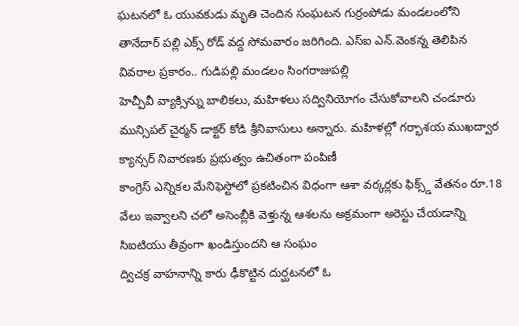ఘటనలో ఓ యువకుడు మృతి చెందిన సంఘటన గుర్రంపోడు మండలంలోని తానేదార్ పల్లి ఎక్స్ రోడ్ వద్ద సోమవారం జరిగింది. ఎస్ఐ ఎన్.వెంకన్న తెలిపిన వివరాల ప్రకారం.. గుడిపల్లి మండలం సింగరాజుపల్లి
హెచ్పీవీ వ్యాక్సిన్ను బాలికలు, మహిళలు సద్వినియోగం చేసుకోవాలని చండూరు మున్సిపల్ చైర్మన్ డాక్టర్ కోడి శ్రీనివాసులు అన్నారు. మహిళల్లో గర్భాశయ ముఖద్వార క్యాన్సర్ నివారణకు ప్రభుత్వం ఉచితంగా పంపిణీ
కాంగ్రెస్ ఎన్నికల మేనిఫెస్టోలో ప్రకటించిన విధంగా ఆశా వర్కర్లకు ఫిక్స్డ్ వేతనం రూ.18 వేలు ఇవ్వాలని చలో అసెంబ్లీకి వెళ్తున్న ఆశలను అక్రమంగా అరెస్టు చేయడాన్ని సిఐటియు తీవ్రంగా ఖండిస్తుందని ఆ సంఘం
ద్విచక్ర వాహనాన్ని కారు ఢీకొట్టిన దుర్ఘటనలో ఓ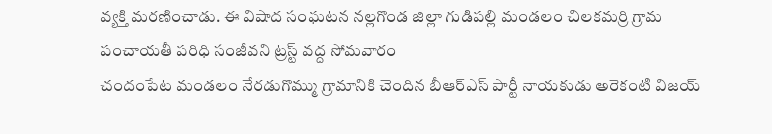వ్యక్తి మరణించాడు. ఈ విషాద సంఘటన నల్లగొండ జిల్లా గుడిపల్లి మండలం చిలకమర్రి గ్రామ పంచాయతీ పరిధి సంజీవని ట్రస్ట్ వద్ద సోమవారం
చందంపేట మండలం నేరడుగొమ్ము గ్రామానికి చెందిన బీఆర్ఎస్ పార్టీ నాయకుడు అరెకంటి విజయ్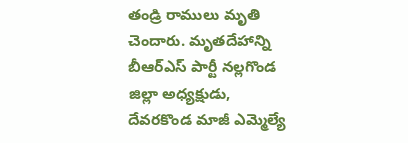తండ్రి రాములు మృతి చెందారు. మృతదేహాన్ని బీఆర్ఎస్ పార్టీ నల్లగొండ జిల్లా అధ్యక్షుడు, దేవరకొండ మాజీ ఎమ్మెల్యే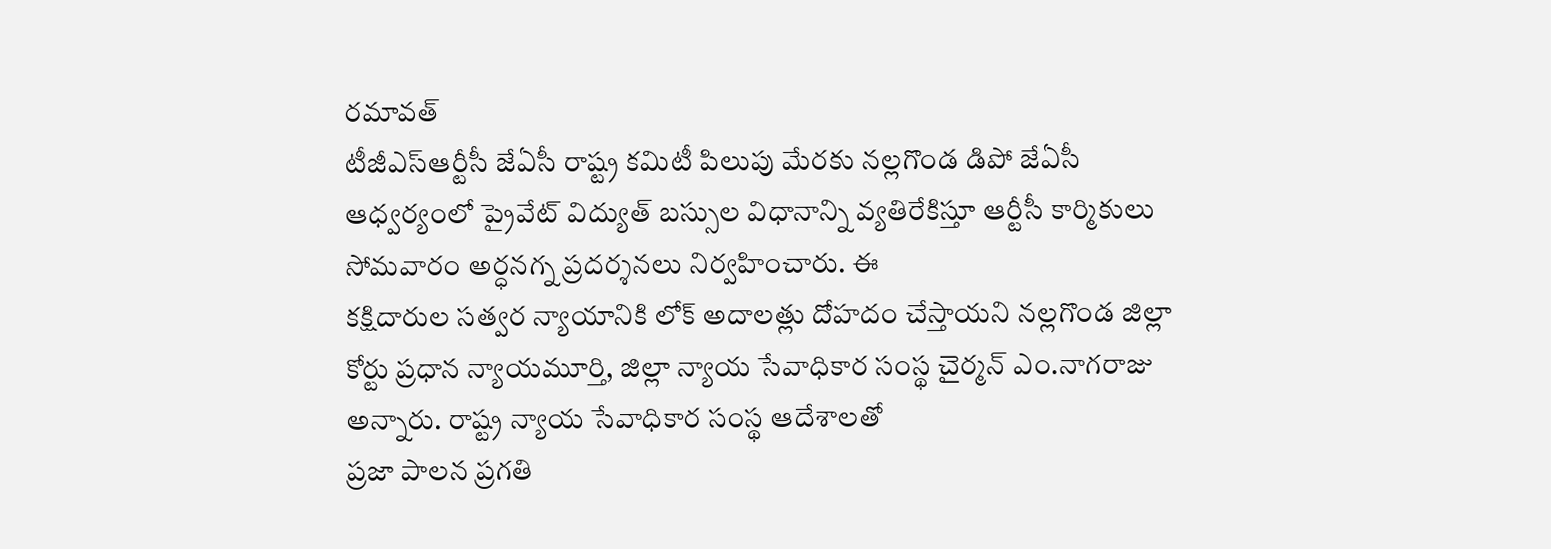రమావత్
టీజీఎస్ఆర్టీసీ జేఏసీ రాష్ట్ర కమిటీ పిలుపు మేరకు నల్లగొండ డిపో జేఏసీ ఆధ్వర్యంలో ప్రైవేట్ విద్యుత్ బస్సుల విధానాన్ని వ్యతిరేకిస్తూ ఆర్టీసీ కార్మికులు సోమవారం అర్ధనగ్న ప్రదర్శనలు నిర్వహించారు. ఈ
కక్షిదారుల సత్వర న్యాయానికి లోక్ అదాలత్లు దోహదం చేస్తాయని నల్లగొండ జిల్లా కోర్టు ప్రధాన న్యాయమూర్తి, జిల్లా న్యాయ సేవాధికార సంస్థ చైర్మన్ ఎం.నాగరాజు అన్నారు. రాష్ట్ర న్యాయ సేవాధికార సంస్థ ఆదేశాలతో
ప్రజా పాలన ప్రగతి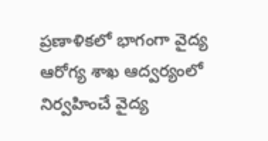ప్రణాళికలో భాగంగా వైద్య ఆరోగ్య శాఖ ఆద్వర్యంలో నిర్వహించే వైద్య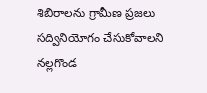శిబిరాలను గ్రామీణ ప్రజలు సద్వినియోగం చేసుకోవాలని నల్లగొండ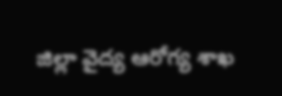జిల్లా వైద్య ఆరోగ్య శాఖ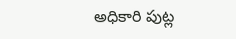అధికారి పుట్ల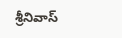శ్రీనివాస్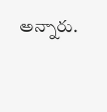అన్నారు.